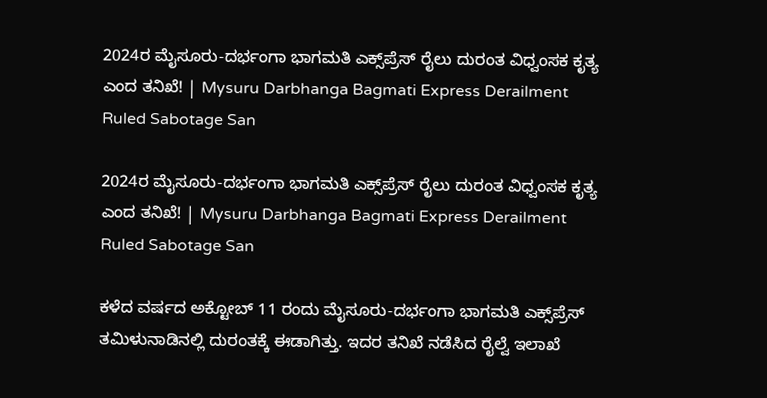2024ರ ಮೈಸೂರು-ದರ್ಭಂಗಾ ಭಾಗಮತಿ ಎಕ್ಸ್‌ಪ್ರೆಸ್‌ ರೈಲು ದುರಂತ ವಿಧ್ವಂಸಕ ಕೃತ್ಯ ಎಂದ ತನಿಖೆ! | Mysuru Darbhanga Bagmati Express Derailment Ruled Sabotage San

2024ರ ಮೈಸೂರು-ದರ್ಭಂಗಾ ಭಾಗಮತಿ ಎಕ್ಸ್‌ಪ್ರೆಸ್‌ ರೈಲು ದುರಂತ ವಿಧ್ವಂಸಕ ಕೃತ್ಯ ಎಂದ ತನಿಖೆ! | Mysuru Darbhanga Bagmati Express Derailment Ruled Sabotage San

ಕಳೆದ ವರ್ಷದ ಅಕ್ಟೋಬ್‌ 11 ರಂದು ಮೈಸೂರು-ದರ್ಭಂಗಾ ಭಾಗಮತಿ ಎಕ್ಸ್‌ಪ್ರೆಸ್‌ ತಮಿಳುನಾಡಿನಲ್ಲಿ ದುರಂತಕ್ಕೆ ಈಡಾಗಿತ್ತು. ಇದರ ತನಿಖೆ ನಡೆಸಿದ ರೈಲ್ವೆ ಇಲಾಖೆ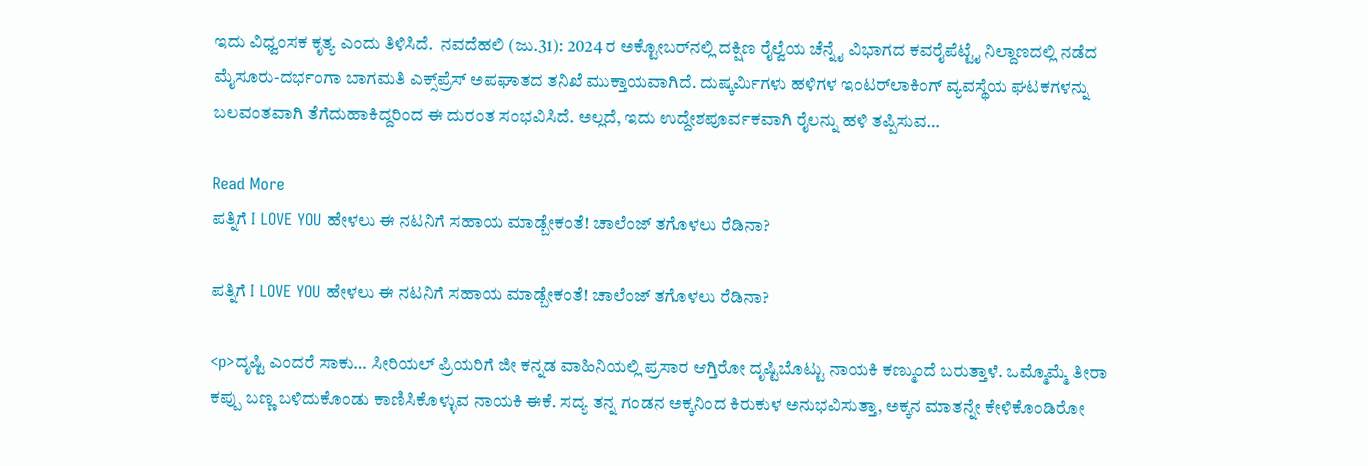ಇದು ವಿಧ್ವಂಸಕ ಕೃತ್ಯ ಎಂದು ತಿಳಿಸಿದೆ.  ನವದೆಹಲಿ (ಜು.31): 2024 ರ ಅಕ್ಟೋಬರ್‌ನಲ್ಲಿ ದಕ್ಷಿಣ ರೈಲ್ವೆಯ ಚೆನ್ನೈ ವಿಭಾಗದ ಕವರೈಪೆಟ್ಟೈ ನಿಲ್ದಾಣದಲ್ಲಿ ನಡೆದ ಮೈಸೂರು-ದರ್ಭಂಗಾ ಬಾಗಮತಿ ಎಕ್ಸ್‌ಪ್ರೆಸ್ ಅಪಘಾತದ ತನಿಖೆ ಮುಕ್ತಾಯವಾಗಿದೆ. ದುಷ್ಕರ್ಮಿಗಳು ಹಳಿಗಳ ಇಂಟರ್‌ಲಾಕಿಂಗ್ ವ್ಯವಸ್ಥೆಯ ಘಟಕಗಳನ್ನು ಬಲವಂತವಾಗಿ ತೆಗೆದುಹಾಕಿದ್ದರಿಂದ ಈ ದುರಂತ ಸಂಭವಿಸಿದೆ. ಅಲ್ಲದೆ, ಇದು ಉದ್ದೇಶಪೂರ್ವಕವಾಗಿ ರೈಲನ್ನು ಹಳಿ ತಪ್ಪಿಸುವ…

Read More
ಪತ್ನಿಗೆ I LOVE YOU ಹೇಳಲು ಈ ನಟನಿಗೆ ಸಹಾಯ ಮಾಡ್ಬೇಕಂತೆ! ಚಾಲೆಂಜ್ ತಗೊಳಲು ರೆಡಿನಾ?

ಪತ್ನಿಗೆ I LOVE YOU ಹೇಳಲು ಈ ನಟನಿಗೆ ಸಹಾಯ ಮಾಡ್ಬೇಕಂತೆ! ಚಾಲೆಂಜ್ ತಗೊಳಲು ರೆಡಿನಾ?

<p>ದೃಷ್ಟಿ ಎಂದರೆ ಸಾಕು… ಸೀರಿಯಲ್ ಪ್ರಿಯರಿಗೆ ಜೀ ಕನ್ನಡ ವಾಹಿನಿಯಲ್ಲಿ ಪ್ರಸಾರ ಆಗ್ತಿರೋ ದೃಷ್ಟಿಬೊಟ್ಟು ನಾಯಕಿ ಕಣ್ಮುಂದೆ ಬರುತ್ತಾಳೆ. ಒಮ್ಮೊಮ್ಮೆ ತೀರಾ ಕಪ್ಪು ಬಣ್ಣ ಬಳಿದುಕೊಂಡು ಕಾಣಿಸಿಕೊಳ್ಳುವ ನಾಯಕಿ ಈಕೆ. ಸದ್ಯ ತನ್ನ ಗಂಡನ ಅಕ್ಕನಿಂದ ಕಿರುಕುಳ ಅನುಭವಿಸುತ್ತಾ, ಅಕ್ಕನ ಮಾತನ್ನೇ ಕೇಳಿಕೊಂಡಿರೋ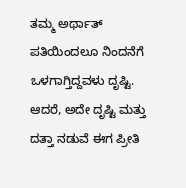ತಮ್ಮ ಅರ್ಥಾತ್ ಪತಿಯಿಂದಲೂ ನಿಂದನೆಗೆ ಒಳಗಾಗ್ತಿದ್ದವಳು ದೃಷ್ಟಿ. ಆದರೆ, ಅದೇ ದೃಷ್ಟಿ ಮತ್ತು ದತ್ತಾ ನಡುವೆ ಈಗ ಪ್ರೀತಿ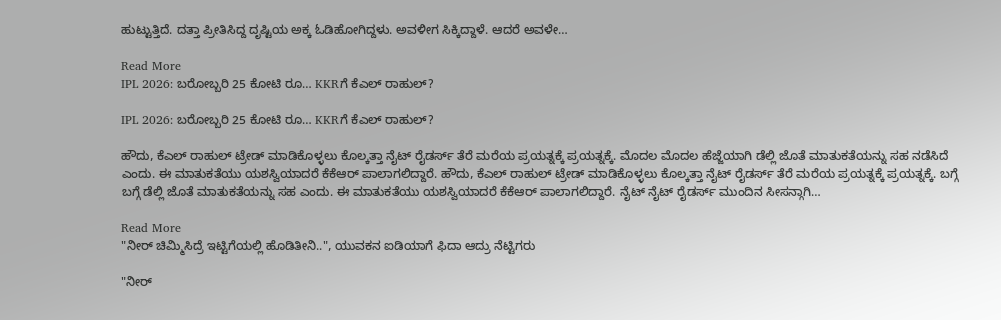ಹುಟ್ಟುತ್ತಿದೆ. ದತ್ತಾ ಪ್ರೀತಿಸಿದ್ದ ದೃಷ್ಟಿಯ ಅಕ್ಕ ಓಡಿಹೋಗಿದ್ದಳು. ಅವಳೀಗ ಸಿಕ್ಕಿದ್ದಾಳೆ. ಆದರೆ ಅವಳೇ…

Read More
IPL 2026: ಬರೋಬ್ಬರಿ 25 ಕೋಟಿ ರೂ… KKRಗೆ ಕೆಎಲ್ ರಾಹುಲ್?

IPL 2026: ಬರೋಬ್ಬರಿ 25 ಕೋಟಿ ರೂ… KKRಗೆ ಕೆಎಲ್ ರಾಹುಲ್?

ಹೌದು, ಕೆಎಲ್ ರಾಹುಲ್ ಟ್ರೇಡ್ ಮಾಡಿಕೊಳ್ಳಲು ಕೊಲ್ಕತ್ತಾ ನೈಟ್ ರೈಡರ್ಸ್ ತೆರೆ ಮರೆಯ ಪ್ರಯತ್ನಕ್ಕೆ ಪ್ರಯತ್ನಕ್ಕೆ. ಮೊದಲ ಮೊದಲ ಹೆಜ್ಜೆಯಾಗಿ ಡೆಲ್ಲಿ ಜೊತೆ ಮಾತುಕತೆಯನ್ನು ಸಹ ನಡೆಸಿದೆ ಎಂದು. ಈ ಮಾತುಕತೆಯು ಯಶಸ್ವಿಯಾದರೆ ಕೆಕೆಆರ್ ಪಾಲಾಗಲಿದ್ದಾರೆ. ಹೌದು, ಕೆಎಲ್ ರಾಹುಲ್ ಟ್ರೇಡ್ ಮಾಡಿಕೊಳ್ಳಲು ಕೊಲ್ಕತ್ತಾ ನೈಟ್ ರೈಡರ್ಸ್ ತೆರೆ ಮರೆಯ ಪ್ರಯತ್ನಕ್ಕೆ ಪ್ರಯತ್ನಕ್ಕೆ. ಬಗ್ಗೆ ಬಗ್ಗೆ ಡೆಲ್ಲಿ ಜೊತೆ ಮಾತುಕತೆಯನ್ನು ಸಹ ಎಂದು. ಈ ಮಾತುಕತೆಯು ಯಶಸ್ವಿಯಾದರೆ ಕೆಕೆಆರ್ ಪಾಲಾಗಲಿದ್ದಾರೆ. ನೈಟ್ ನೈಟ್ ರೈಡರ್ಸ್ ಮುಂದಿನ ಸೀಸನ್ಗಾಗಿ…

Read More
"ನೀರ್ ಚಿಮ್ಮಿಸಿದ್ರೆ ಇಟ್ಟಿಗೆಯಲ್ಲಿ ಹೊಡಿತೀನಿ..", ಯುವಕನ ಐಡಿಯಾಗೆ ಫಿದಾ ಆದ್ರು ನೆಟ್ಟಿಗರು

"ನೀರ್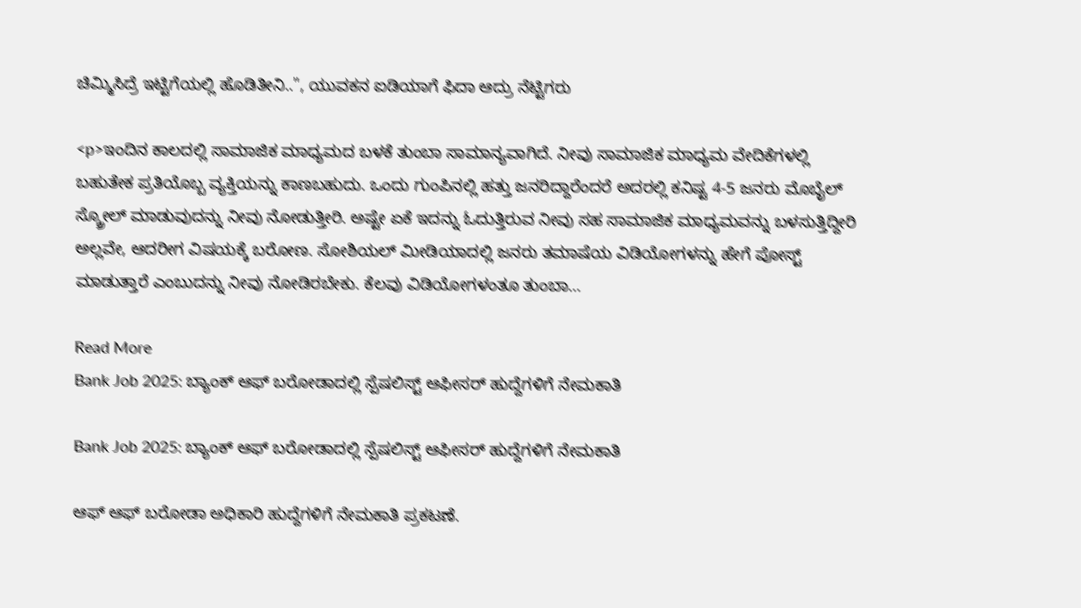ಚಿಮ್ಮಿಸಿದ್ರೆ ಇಟ್ಟಿಗೆಯಲ್ಲಿ ಹೊಡಿತೀನಿ..", ಯುವಕನ ಐಡಿಯಾಗೆ ಫಿದಾ ಆದ್ರು ನೆಟ್ಟಿಗರು

<p>ಇಂದಿನ ಕಾಲದಲ್ಲಿ ಸಾಮಾಜಿಕ ಮಾಧ್ಯಮದ ಬಳಕೆ ತುಂಬಾ ಸಾಮಾನ್ಯವಾಗಿದೆ. ನೀವು ಸಾಮಾಜಿಕ ಮಾಧ್ಯಮ ವೇದಿಕೆಗಳಲ್ಲಿ ಬಹುತೇಕ ಪ್ರತಿಯೊಬ್ಬ ವ್ಯಕ್ತಿಯನ್ನು ಕಾಣಬಹುದು. ಒಂದು ಗುಂಪಿನಲ್ಲಿ ಹತ್ತು ಜನರಿದ್ದಾರೆಂದರೆ ಅದರಲ್ಲಿ ಕನಿಷ್ಟ 4-5 ಜನರು ಮೊಬೈಲ್ ಸ್ಕ್ರೋಲ್ ಮಾಡುವುದನ್ನು ನೀವು ನೋಡುತ್ತೀರಿ. ಅಷ್ಟೇ ಏಕೆ ಇದನ್ನು ಓದುತ್ತಿರುವ ನೀವು ಸಹ ಸಾಮಾಜಿಕ ಮಾಧ್ಯಮವನ್ನು ಬಳಸುತ್ತಿದ್ದೀರಿ ಅಲ್ಲವೇ, ಆದರೀಗ ವಿಷಯಕ್ಕೆ ಬರೋಣ. ಸೋಶಿಯಲ್ ಮೀಡಿಯಾದಲ್ಲಿ ಜನರು ತಮಾಷೆಯ ವಿಡಿಯೋಗಳನ್ನು ಹೇಗೆ ಪೋಸ್ಟ್ ಮಾಡುತ್ತಾರೆ ಎಂಬುದನ್ನು ನೀವು ನೋಡಿರಬೇಕು. ಕೆಲವು ವಿಡಿಯೋಗಳಂತೂ ತುಂಬಾ…

Read More
Bank Job 2025: ಬ್ಯಾಂಕ್ ಆಫ್ ಬರೋಡಾದಲ್ಲಿ ಸ್ಪೆಷಲಿಸ್ಟ್ ಆಫೀಸರ್ ಹುದ್ದೆಗಳಿಗೆ ನೇಮಕಾತಿ

Bank Job 2025: ಬ್ಯಾಂಕ್ ಆಫ್ ಬರೋಡಾದಲ್ಲಿ ಸ್ಪೆಷಲಿಸ್ಟ್ ಆಫೀಸರ್ ಹುದ್ದೆಗಳಿಗೆ ನೇಮಕಾತಿ

ಆಫ್ ಆಫ್ ಬರೋಡಾ ಅಧಿಕಾರಿ ಹುದ್ದೆಗಳಿಗೆ ನೇಮಕಾತಿ ಪ್ರಕಟಣೆ.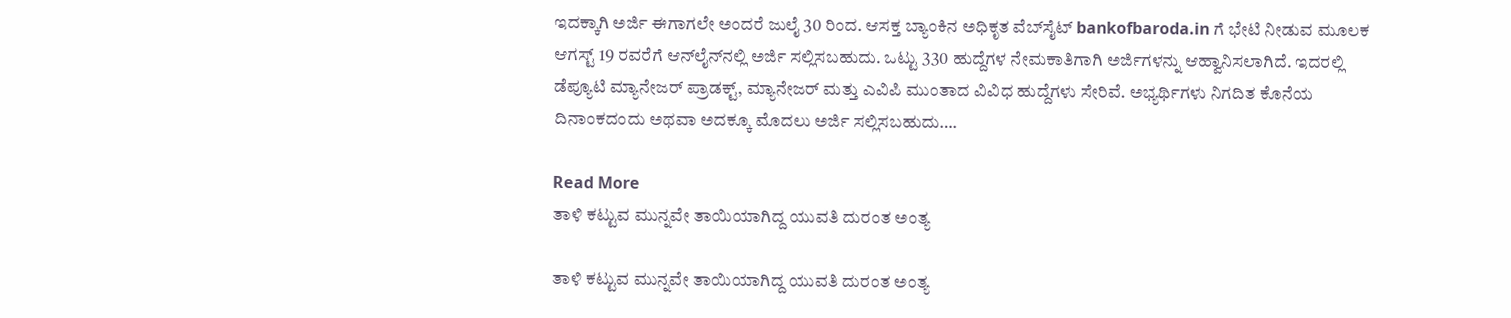ಇದಕ್ಕಾಗಿ ಅರ್ಜಿ ಈಗಾಗಲೇ ಅಂದರೆ ಜುಲೈ 30 ರಿಂದ. ಆಸಕ್ತ ಬ್ಯಾಂಕಿನ ಅಧಿಕೃತ ವೆಬ್‌ಸೈಟ್ bankofbaroda.in ಗೆ ಭೇಟಿ ನೀಡುವ ಮೂಲಕ ಆಗಸ್ಟ್ 19 ರವರೆಗೆ ಆನ್‌ಲೈನ್‌ನಲ್ಲಿ ಅರ್ಜಿ ಸಲ್ಲಿಸಬಹುದು. ಒಟ್ಟು 330 ಹುದ್ದೆಗಳ ನೇಮಕಾತಿಗಾಗಿ ಅರ್ಜಿಗಳನ್ನು ಆಹ್ವಾನಿಸಲಾಗಿದೆ. ಇದರಲ್ಲಿ ಡೆಪ್ಯೂಟಿ ಮ್ಯಾನೇಜರ್ ಪ್ರಾಡಕ್ಟ್, ಮ್ಯಾನೇಜರ್ ಮತ್ತು ಎವಿಪಿ ಮುಂತಾದ ವಿವಿಧ ಹುದ್ದೆಗಳು ಸೇರಿವೆ. ಅಭ್ಯರ್ಥಿಗಳು ನಿಗದಿತ ಕೊನೆಯ ದಿನಾಂಕದಂದು ಅಥವಾ ಅದಕ್ಕೂ ಮೊದಲು ಅರ್ಜಿ ಸಲ್ಲಿಸಬಹುದು….

Read More
ತಾಳಿ ಕಟ್ಟುವ ಮುನ್ನವೇ ತಾಯಿಯಾಗಿದ್ದ ಯುವತಿ ದುರಂತ ಅಂತ್ಯ

ತಾಳಿ ಕಟ್ಟುವ ಮುನ್ನವೇ ತಾಯಿಯಾಗಿದ್ದ ಯುವತಿ ದುರಂತ ಅಂತ್ಯ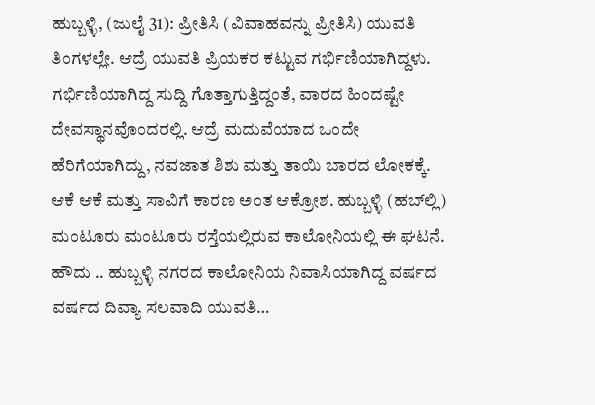ಹುಬ್ಬಳ್ಳಿ, (ಜುಲೈ 31): ಪ್ರೀತಿಸಿ (ವಿವಾಹವನ್ನು ಪ್ರೀತಿಸಿ) ಯುವತಿ ತಿಂಗಳಲ್ಲೇ. ಆದ್ರೆ ಯುವತಿ ಪ್ರಿಯಕರ ಕಟ್ಟುವ ಗರ್ಭಿಣಿಯಾಗಿದ್ದಳು. ಗರ್ಭಿಣಿಯಾಗಿದ್ದ ಸುದ್ದಿ ಗೊತ್ತಾಗುತ್ತಿದ್ದಂತೆ, ವಾರದ ಹಿಂದಷ್ಟೇ ದೇವಸ್ಥಾನವೊಂದರಲ್ಲಿ. ಆದ್ರೆ ಮದುವೆಯಾದ ಒಂದೇ ಹೆರಿಗೆಯಾಗಿದ್ದು, ನವಜಾತ ಶಿಶು ಮತ್ತು ತಾಯಿ ಬಾರದ ಲೋಕಕ್ಕೆ. ಆಕೆ ಆಕೆ ಮತ್ತು ಸಾವಿಗೆ ಕಾರಣ ಅಂತ ಆಕ್ರೋಶ. ಹುಬ್ಬಳ್ಳಿ (ಹಬ್‌ಲ್ಲಿ) ಮಂಟೂರು ಮಂಟೂರು ರಸ್ತೆಯಲ್ಲಿರುವ ಕಾಲೋನಿಯಲ್ಲಿ ಈ ಘಟನೆ. ಹೌದು .. ಹುಬ್ಬಳ್ಳಿ ನಗರದ ಕಾಲೋನಿಯ ನಿವಾಸಿಯಾಗಿದ್ದ ವರ್ಷದ ವರ್ಷದ ದಿವ್ಯಾ ಸಲವಾದಿ ಯುವತಿ…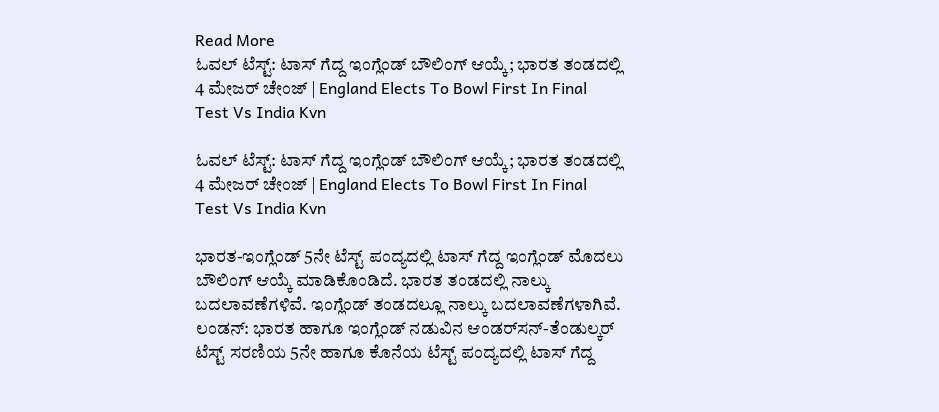Read More
ಓವಲ್ ಟೆಸ್ಟ್: ಟಾಸ್ ಗೆದ್ದ ಇಂಗ್ಲೆಂಡ್ ಬೌಲಿಂಗ್ ಆಯ್ಕೆ; ಭಾರತ ತಂಡದಲ್ಲಿ 4 ಮೇಜರ್ ಚೇಂಜ್ | England Elects To Bowl First In Final Test Vs India Kvn

ಓವಲ್ ಟೆಸ್ಟ್: ಟಾಸ್ ಗೆದ್ದ ಇಂಗ್ಲೆಂಡ್ ಬೌಲಿಂಗ್ ಆಯ್ಕೆ; ಭಾರತ ತಂಡದಲ್ಲಿ 4 ಮೇಜರ್ ಚೇಂಜ್ | England Elects To Bowl First In Final Test Vs India Kvn

ಭಾರತ-ಇಂಗ್ಲೆಂಡ್‌ 5ನೇ ಟೆಸ್ಟ್‌ ಪಂದ್ಯದಲ್ಲಿ ಟಾಸ್‌ ಗೆದ್ದ ಇಂಗ್ಲೆಂಡ್‌ ಮೊದಲು ಬೌಲಿಂಗ್‌ ಆಯ್ಕೆ ಮಾಡಿಕೊಂಡಿದೆ. ಭಾರತ ತಂಡದಲ್ಲಿ ನಾಲ್ಕು ಬದಲಾವಣೆಗಳಿವೆ. ಇಂಗ್ಲೆಂಡ್‌ ತಂಡದಲ್ಲೂ ನಾಲ್ಕು ಬದಲಾವಣೆಗಳಾಗಿವೆ. ಲಂಡನ್: ಭಾರತ ಹಾಗೂ ಇಂಗ್ಲೆಂಡ್ ನಡುವಿನ ಆಂಡರ್‌ಸನ್-ತೆಂಡುಲ್ಕರ್ ಟೆಸ್ಟ್ ಸರಣಿಯ 5ನೇ ಹಾಗೂ ಕೊನೆಯ ಟೆಸ್ಟ್ ಪಂದ್ಯದಲ್ಲಿ ಟಾಸ್ ಗೆದ್ದ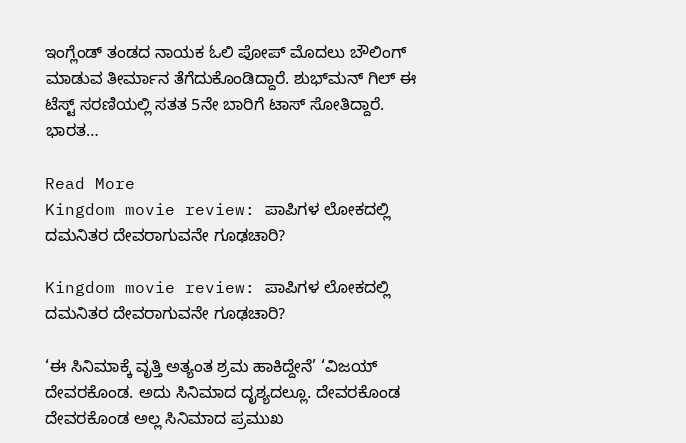ಇಂಗ್ಲೆಂಡ್ ತಂಡದ ನಾಯಕ ಓಲಿ ಪೋಪ್ ಮೊದಲು ಬೌಲಿಂಗ್‌ ಮಾಡುವ ತೀರ್ಮಾನ ತೆಗೆದುಕೊಂಡಿದ್ದಾರೆ. ಶುಭ್‌ಮನ್ ಗಿಲ್ ಈ ಟೆಸ್ಟ್ ಸರಣಿಯಲ್ಲಿ ಸತತ 5ನೇ ಬಾರಿಗೆ ಟಾಸ್ ಸೋತಿದ್ದಾರೆ. ಭಾರತ…

Read More
Kingdom movie review: ಪಾಪಿಗಳ ಲೋಕದಲ್ಲಿ ದಮನಿತರ ದೇವರಾಗುವನೇ ಗೂಢಚಾರಿ?

Kingdom movie review: ಪಾಪಿಗಳ ಲೋಕದಲ್ಲಿ ದಮನಿತರ ದೇವರಾಗುವನೇ ಗೂಢಚಾರಿ?

‘ಈ ಸಿನಿಮಾಕ್ಕೆ ವೃತ್ತಿ ಅತ್ಯಂತ ಶ್ರಮ ಹಾಕಿದ್ದೇನೆ’ ‘ವಿಜಯ್ ದೇವರಕೊಂಡ. ಅದು ಸಿನಿಮಾದ ದೃಶ್ಯದಲ್ಲೂ. ದೇವರಕೊಂಡ ದೇವರಕೊಂಡ ಅಲ್ಲ ಸಿನಿಮಾದ ಪ್ರಮುಖ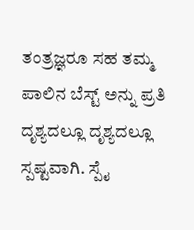ತಂತ್ರಜ್ಞರೂ ಸಹ ತಮ್ಮ ಪಾಲಿನ ಬೆಸ್ಟ್ ಅನ್ನು ಪ್ರತಿ ದೃಶ್ಯದಲ್ಲೂ ದೃಶ್ಯದಲ್ಲೂ ಸ್ಪಷ್ಟವಾಗಿ. ಸ್ಪೈ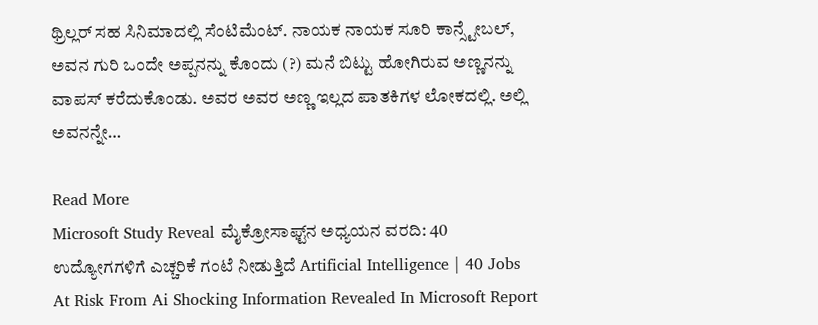ಥ್ರಿಲ್ಲರ್ ಸಹ ಸಿನಿಮಾದಲ್ಲಿ ಸೆಂಟಿಮೆಂಟ್. ನಾಯಕ ನಾಯಕ ಸೂರಿ ಕಾನ್ಸ್ಟೇಬಲ್, ಅವನ ಗುರಿ ಒಂದೇ ಅಪ್ಪನನ್ನು ಕೊಂದು (?) ಮನೆ ಬಿಟ್ಟು ಹೋಗಿರುವ ಅಣ್ಣನನ್ನು ವಾಪಸ್ ಕರೆದುಕೊಂಡು. ಅವರ ಅವರ ಅಣ್ಣ ಇಲ್ಲದ ಪಾತಕಿಗಳ ಲೋಕದಲ್ಲಿ. ಅಲ್ಲಿ ಅವನನ್ನೇ…

Read More
Microsoft Study Reveal ಮೈಕ್ರೋಸಾಫ್ಟ್‌ನ ಅಧ್ಯಯನ ವರದಿ: 40 ಉದ್ಯೋಗಗಳಿಗೆ ಎಚ್ಚರಿಕೆ ಗಂಟೆ ನೀಡುತ್ತಿದೆ Artificial Intelligence | 40 Jobs At Risk From Ai Shocking Information Revealed In Microsoft Report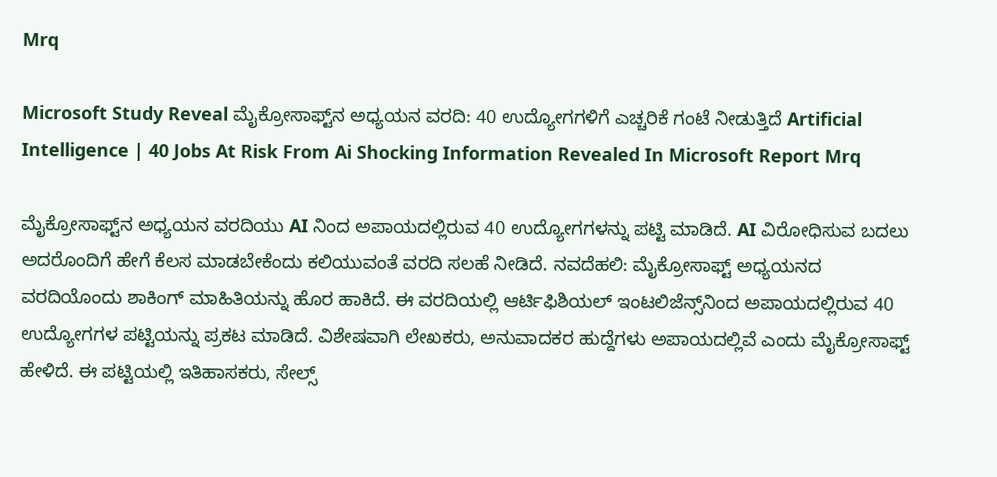Mrq

Microsoft Study Reveal ಮೈಕ್ರೋಸಾಫ್ಟ್‌ನ ಅಧ್ಯಯನ ವರದಿ: 40 ಉದ್ಯೋಗಗಳಿಗೆ ಎಚ್ಚರಿಕೆ ಗಂಟೆ ನೀಡುತ್ತಿದೆ Artificial Intelligence | 40 Jobs At Risk From Ai Shocking Information Revealed In Microsoft Report Mrq

ಮೈಕ್ರೋಸಾಫ್ಟ್‌ನ ಅಧ್ಯಯನ ವರದಿಯು AI ನಿಂದ ಅಪಾಯದಲ್ಲಿರುವ 40 ಉದ್ಯೋಗಗಳನ್ನು ಪಟ್ಟಿ ಮಾಡಿದೆ. AI ವಿರೋಧಿಸುವ ಬದಲು ಅದರೊಂದಿಗೆ ಹೇಗೆ ಕೆಲಸ ಮಾಡಬೇಕೆಂದು ಕಲಿಯುವಂತೆ ವರದಿ ಸಲಹೆ ನೀಡಿದೆ. ನವದೆಹಲಿ: ಮೈಕ್ರೋಸಾಫ್ಟ್‌ ಅಧ್ಯಯನದ ವರದಿಯೊಂದು ಶಾಕಿಂಗ್ ಮಾಹಿತಿಯನ್ನು ಹೊರ ಹಾಕಿದೆ. ಈ ವರದಿಯಲ್ಲಿ ಆರ್ಟಿಫಿಶಿಯಲ್ ಇಂಟಲಿಜೆನ್ಸ್‌ನಿಂದ ಅಪಾಯದಲ್ಲಿರುವ 40 ಉದ್ಯೋಗಗಳ ಪಟ್ಟಿಯನ್ನು ಪ್ರಕಟ ಮಾಡಿದೆ. ವಿಶೇಷವಾಗಿ ಲೇಖಕರು, ಅನುವಾದಕರ ಹುದ್ದೆಗಳು ಅಪಾಯದಲ್ಲಿವೆ ಎಂದು ಮೈಕ್ರೋಸಾಫ್ಟ್ ಹೇಳಿದೆ. ಈ ಪಟ್ಟಿಯಲ್ಲಿ ಇತಿಹಾಸಕರು, ಸೇಲ್ಸ್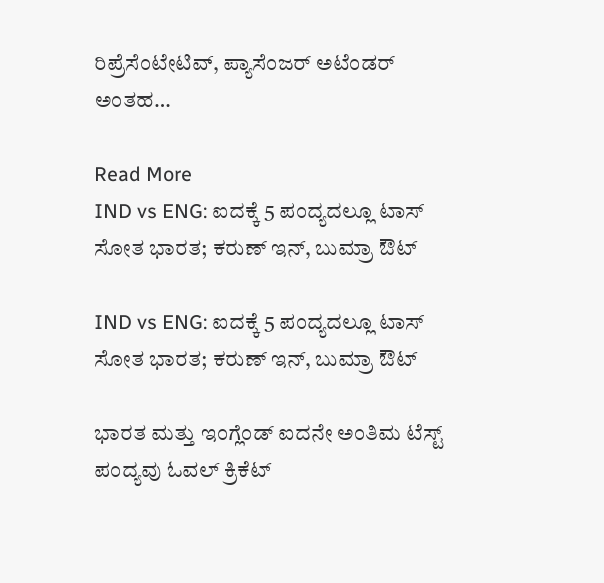ರಿಪ್ರೆಸೆಂಟೇಟಿವ್, ಪ್ಯಾಸೆಂಜರ್ ಅಟೆಂಡರ್ ಅಂತಹ…

Read More
IND vs ENG: ಐದಕ್ಕೆ 5 ಪಂದ್ಯದಲ್ಲೂ ಟಾಸ್ ಸೋತ ಭಾರತ; ಕರುಣ್ ಇನ್, ಬುಮ್ರಾ ಔಟ್

IND vs ENG: ಐದಕ್ಕೆ 5 ಪಂದ್ಯದಲ್ಲೂ ಟಾಸ್ ಸೋತ ಭಾರತ; ಕರುಣ್ ಇನ್, ಬುಮ್ರಾ ಔಟ್

ಭಾರತ ಮತ್ತು ಇಂಗ್ಲೆಂಡ್ ಐದನೇ ಅಂತಿಮ ಟೆಸ್ಟ್ ಪಂದ್ಯವು ಓವಲ್ ಕ್ರಿಕೆಟ್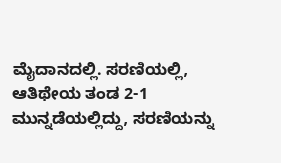ಮೈದಾನದಲ್ಲಿ. ಸರಣಿಯಲ್ಲಿ, ಆತಿಥೇಯ ತಂಡ 2-1 ಮುನ್ನಡೆಯಲ್ಲಿದ್ದು, ಸರಣಿಯನ್ನು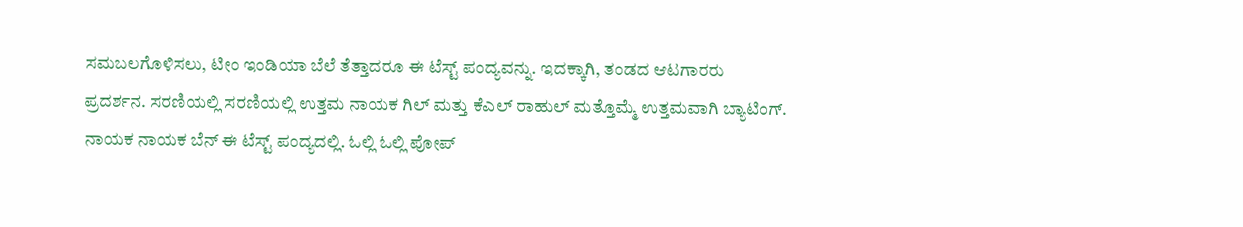ಸಮಬಲಗೊಳಿಸಲು, ಟೀಂ ಇಂಡಿಯಾ ಬೆಲೆ ತೆತ್ತಾದರೂ ಈ ಟೆಸ್ಟ್ ಪಂದ್ಯವನ್ನು. ಇದಕ್ಕಾಗಿ, ತಂಡದ ಆಟಗಾರರು ಪ್ರದರ್ಶನ. ಸರಣಿಯಲ್ಲಿ ಸರಣಿಯಲ್ಲಿ ಉತ್ತಮ ನಾಯಕ ಗಿಲ್ ಮತ್ತು ಕೆಎಲ್ ರಾಹುಲ್ ಮತ್ತೊಮ್ಮೆ ಉತ್ತಮವಾಗಿ ಬ್ಯಾಟಿಂಗ್. ನಾಯಕ ನಾಯಕ ಬೆನ್ ಈ ಟೆಸ್ಟ್ ಪಂದ್ಯದಲ್ಲಿ. ಓಲ್ಲಿ ಓಲ್ಲಿ ಪೋಪ್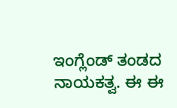ಇಂಗ್ಲೆಂಡ್ ತಂಡದ ನಾಯಕತ್ವ. ಈ ಈ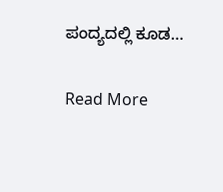ಪಂದ್ಯದಲ್ಲಿ ಕೂಡ…

Read More